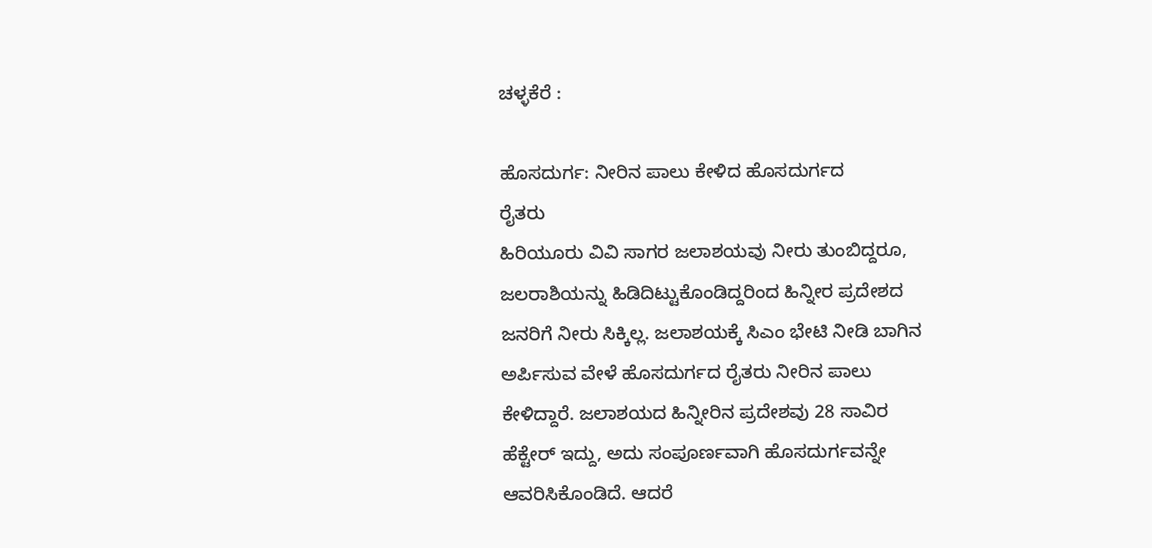ಚಳ್ಳಕೆರೆ :

ಹೊಸದುರ್ಗ: ನೀರಿನ ಪಾಲು ಕೇಳಿದ ಹೊಸದುರ್ಗದ
ರೈತರು
ಹಿರಿಯೂರು ವಿವಿ ಸಾಗರ ಜಲಾಶಯವು ನೀರು ತುಂಬಿದ್ದರೂ,
ಜಲರಾಶಿಯನ್ನು ಹಿಡಿದಿಟ್ಟುಕೊಂಡಿದ್ದರಿಂದ ಹಿನ್ನೀರ ಪ್ರದೇಶದ
ಜನರಿಗೆ ನೀರು ಸಿಕ್ಕಿಲ್ಲ. ಜಲಾಶಯಕ್ಕೆ ಸಿಎಂ ಭೇಟಿ ನೀಡಿ ಬಾಗಿನ
ಅರ್ಪಿಸುವ ವೇಳೆ ಹೊಸದುರ್ಗದ ರೈತರು ನೀರಿನ ಪಾಲು
ಕೇಳಿದ್ದಾರೆ. ಜಲಾಶಯದ ಹಿನ್ನೀರಿನ ಪ್ರದೇಶವು 28 ಸಾವಿರ
ಹೆಕ್ಟೇರ್ ಇದ್ದು, ಅದು ಸಂಪೂರ್ಣವಾಗಿ ಹೊಸದುರ್ಗವನ್ನೇ
ಆವರಿಸಿಕೊಂಡಿದೆ. ಆದರೆ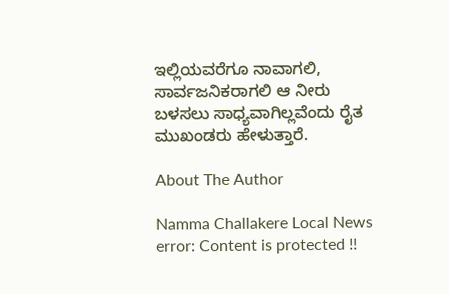ಇಲ್ಲಿಯವರೆಗೂ ನಾವಾಗಲಿ,
ಸಾರ್ವಜನಿಕರಾಗಲಿ ಆ ನೀರು ಬಳಸಲು ಸಾಧ್ಯವಾಗಿಲ್ಲವೆಂದು ರೈತ
ಮುಖಂಡರು ಹೇಳುತ್ತಾರೆ.

About The Author

Namma Challakere Local News
error: Content is protected !!